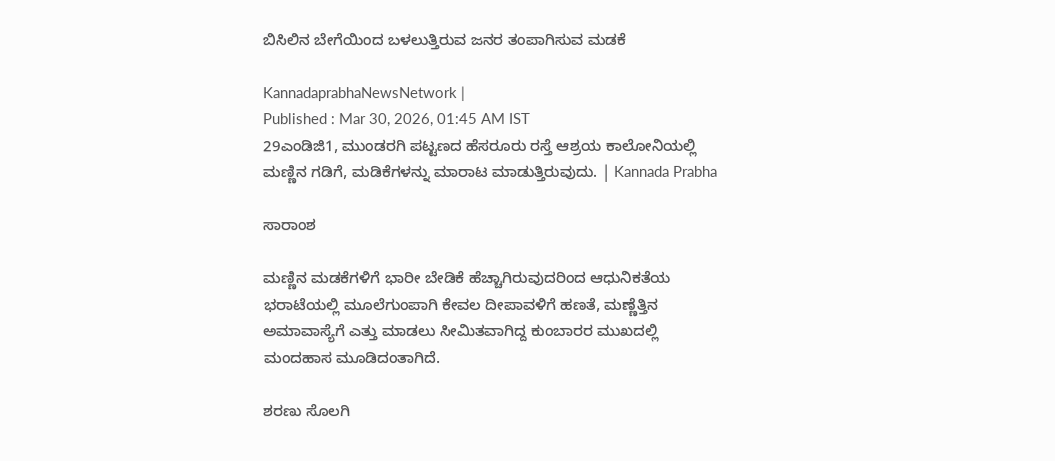ಬಿಸಿಲಿನ ಬೇಗೆಯಿಂದ ಬಳಲುತ್ತಿರುವ ಜನರ ತಂಪಾಗಿಸುವ ಮಡಕೆ

KannadaprabhaNewsNetwork |
Published : Mar 30, 2026, 01:45 AM IST
29ಎಂಡಿಜಿ1, ಮುಂಡರಗಿ ಪಟ್ಟಣದ ಹೆಸರೂರು ರಸ್ತೆ ಆಶ್ರಯ ಕಾಲೋನಿಯಲ್ಲಿ ಮಣ್ಣಿನ ಗಡಿಗೆ, ಮಡಿಕೆಗಳನ್ನು ಮಾರಾಟ ಮಾಡುತ್ತಿರುವುದು. | Kannada Prabha

ಸಾರಾಂಶ

ಮಣ್ಣಿನ ಮಡಕೆಗಳಿಗೆ ಭಾರೀ ಬೇಡಿಕೆ ಹೆಚ್ಚಾಗಿರುವುದರಿಂದ ಆಧುನಿಕತೆಯ ಭರಾಟೆಯಲ್ಲಿ ಮೂಲೆಗುಂಪಾಗಿ ಕೇವಲ ದೀಪಾವಳಿಗೆ ಹಣತೆ, ಮಣ್ಣೆತ್ತಿನ ಅಮಾವಾಸ್ಯೆಗೆ ಎತ್ತು ಮಾಡಲು ಸೀಮಿತವಾಗಿದ್ದ ಕುಂಬಾರರ ಮುಖದಲ್ಲಿ ಮಂದಹಾಸ ಮೂಡಿದಂತಾಗಿದೆ.

ಶರಣು ಸೊಲಗಿ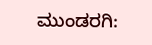ಮುಂಡರಗಿ: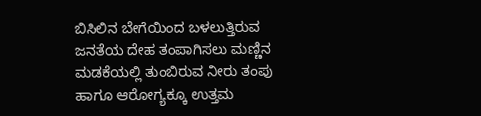ಬಿಸಿಲಿನ ಬೇಗೆಯಿಂದ ಬಳಲುತ್ತಿರುವ ಜನತೆಯ ದೇಹ ತಂಪಾಗಿಸಲು ಮಣ್ಣಿನ ಮಡಕೆಯಲ್ಲಿ ತುಂಬಿರುವ ನೀರು ತಂಪು ಹಾಗೂ ಆರೋಗ್ಯಕ್ಕೂ ಉತ್ತಮ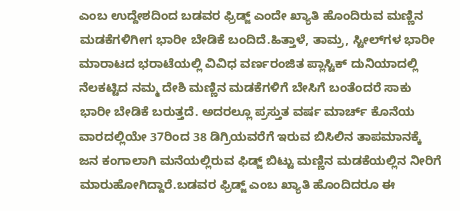ಎಂಬ ಉದ್ದೇಶದಿಂದ ಬಡವರ ಫ್ರಿಡ್ಜ್ ಎಂದೇ ಖ್ಯಾತಿ ಹೊಂದಿರುವ ಮಣ್ಣಿನ ಮಡಕೆಗಳಿಗೀಗ ಭಾರೀ ಬೇಡಿಕೆ ಬಂದಿದೆ.ಹಿತ್ತಾಳೆ, ತಾಮ್ರ, ಸ್ಟೀಲ್‌ಗಳ ಭಾರೀ ಮಾರಾಟದ ಭರಾಟೆಯಲ್ಲಿ ವಿವಿಧ ವರ್ಣರಂಜಿತ ಪ್ಲಾಸ್ಟಿಕ್ ದುನಿಯಾದಲ್ಲಿ ನೆಲಕಟ್ಟಿದ ನಮ್ಮ ದೇಶಿ ಮಣ್ಣಿನ ಮಡಕೆಗಳಿಗೆ ಬೇಸಿಗೆ ಬಂತೆಂದರೆ ಸಾಕು ಭಾರೀ ಬೇಡಿಕೆ ಬರುತ್ತದೆ. ಅದರಲ್ಲೂ ಪ್ರಸ್ತುತ ವರ್ಷ ಮಾರ್ಚ್ ಕೊನೆಯ ವಾರದಲ್ಲಿಯೇ 37ರಿಂದ 38 ಡಿಗ್ರಿಯವರೆಗೆ ಇರುವ ಬಿಸಿಲಿನ ತಾಪಮಾನಕ್ಕೆ ಜನ ಕಂಗಾಲಾಗಿ ಮನೆಯಲ್ಲಿರುವ ಫಿಡ್ಜ್‌ ಬಿಟ್ಟು ಮಣ್ಣಿನ ಮಡಕೆಯಲ್ಲಿನ ನೀರಿಗೆ ಮಾರುಹೋಗಿದ್ದಾರೆ.ಬಡವರ ಫ್ರಿಡ್ಜ್‌ ಎಂಬ ಖ್ಯಾತಿ ಹೊಂದಿದರೂ ಈ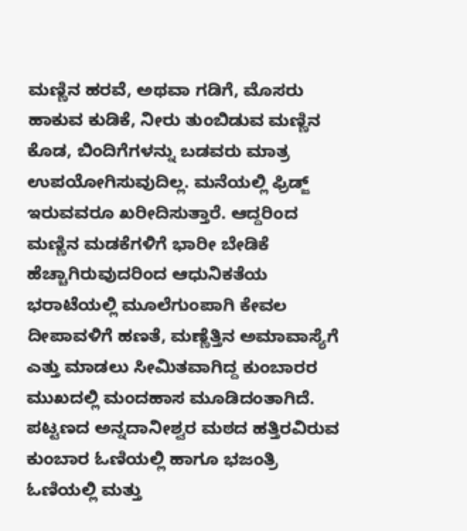ಮಣ್ಣಿನ ಹರವೆ, ಅಥವಾ ಗಡಿಗೆ, ಮೊಸರು ಹಾಕುವ ಕುಡಿಕೆ, ನೀರು ತುಂಬಿಡುವ ಮಣ್ಣಿನ ಕೊಡ, ಬಿಂದಿಗೆಗಳನ್ನು ಬಡವರು ಮಾತ್ರ ಉಪಯೋಗಿಸುವುದಿಲ್ಲ. ಮನೆಯಲ್ಲಿ ಫ್ರಿಡ್ಜ್ ಇರುವವರೂ ಖರೀದಿಸುತ್ತಾರೆ. ಆದ್ದರಿಂದ ಮಣ್ಣಿನ ಮಡಕೆಗಳಿಗೆ ಭಾರೀ ಬೇಡಿಕೆ ಹೆಚ್ಚಾಗಿರುವುದರಿಂದ ಆಧುನಿಕತೆಯ ಭರಾಟೆಯಲ್ಲಿ ಮೂಲೆಗುಂಪಾಗಿ ಕೇವಲ ದೀಪಾವಳಿಗೆ ಹಣತೆ, ಮಣ್ಣೆತ್ತಿನ ಅಮಾವಾಸ್ಯೆಗೆ ಎತ್ತು ಮಾಡಲು ಸೀಮಿತವಾಗಿದ್ದ ಕುಂಬಾರರ ಮುಖದಲ್ಲಿ ಮಂದಹಾಸ ಮೂಡಿದಂತಾಗಿದೆ. ಪಟ್ಟಣದ ಅನ್ನದಾನೀಶ್ವರ ಮಠದ ಹತ್ತಿರವಿರುವ ಕುಂಬಾರ ಓಣಿಯಲ್ಲಿ ಹಾಗೂ ಭಜಂತ್ರಿ ಓಣಿಯಲ್ಲಿ ಮತ್ತು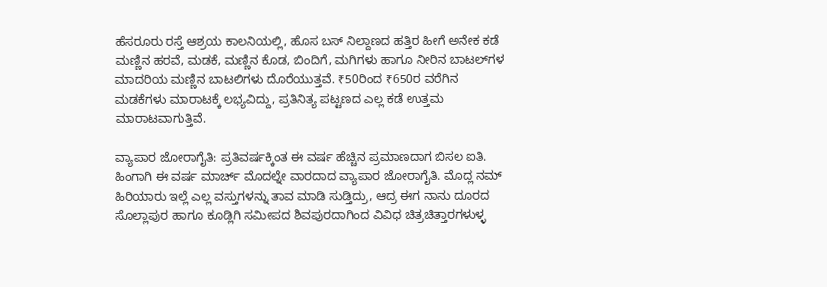ಹೆಸರೂರು ರಸ್ತೆ ಆಶ್ರಯ ಕಾಲನಿಯಲ್ಲಿ, ಹೊಸ ಬಸ್ ನಿಲ್ದಾಣದ ಹತ್ತಿರ ಹೀಗೆ ಅನೇಕ ಕಡೆ ಮಣ್ಣಿನ ಹರವೆ, ಮಡಕೆ, ಮಣ್ಣಿನ ಕೊಡ, ಬಿಂದಿಗೆ, ಮಗಿಗಳು ಹಾಗೂ ನೀರಿನ ಬಾಟಲ್‌ಗಳ ಮಾದರಿಯ ಮಣ್ಣಿನ ಬಾಟಲಿಗಳು ದೊರೆಯುತ್ತವೆ. ₹50ರಿಂದ ₹650ರ ವರೆಗಿನ ಮಡಕೆಗಳು ಮಾರಾಟಕ್ಕೆ ಲಭ್ಯವಿದ್ದು, ಪ್ರತಿನಿತ್ಯ ಪಟ್ಟಣದ ಎಲ್ಲ ಕಡೆ ಉತ್ತಮ ಮಾರಾಟವಾಗುತ್ತಿವೆ.

ವ್ಯಾಪಾರ ಜೋರಾಗೈತಿ: ಪ್ರತಿವರ್ಷಕ್ಕಿಂತ ಈ ವರ್ಷ ಹೆಚ್ಚಿನ ಪ್ರಮಾಣದಾಗ ಬಿಸಲ ಐತಿ. ಹಿಂಗಾಗಿ ಈ ವರ್ಷ ಮಾರ್ಚ್ ಮೊದಲ್ನೇ ವಾರದಾದ ವ್ಯಾಪಾರ ಜೋರಾಗೈತಿ. ಮೊದ್ಲ ನಮ್ ಹಿರಿಯಾರು ಇಲ್ಲೆ ಎಲ್ಲ ವಸ್ತುಗಳನ್ನು ತಾವ ಮಾಡಿ ಸುಡ್ತಿದ್ರು, ಆದ್ರ ಈಗ ನಾನು ದೂರದ ಸೊಲ್ಲಾಪುರ ಹಾಗೂ ಕೂಡ್ಲಿಗಿ ಸಮೀಪದ ಶಿವಪುರದಾಗಿಂದ ವಿವಿಧ ಚಿತ್ರಚಿತ್ತಾರಗಳುಳ್ಳ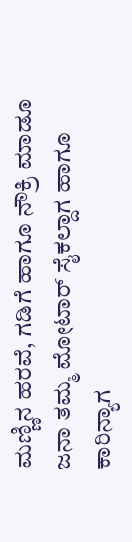ಮಣ್ಣಿನ ಹರವೆ, ಗಡಿಗೆ ಹಾಗೂ ನೌಕ್ರಿ ಮಾಡೂ ಜನಾ ತಮ್ಮ ಮೋಟಾರ್ ಸೈಕಲ್ದಾಗ ಹಾಗೂ ಕಾರಿನ್ಯಾಗ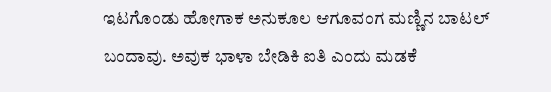ಇಟಗೊಂಡು ಹೋಗಾಕ ಅನುಕೂಲ ಆಗೂವಂಗ ಮಣ್ಣಿನ ಬಾಟಲ್ ಬಂದಾವು. ಅವುಕ ಭಾಳಾ ಬೇಡಿಕಿ ಐತಿ ಎಂದು ಮಡಕೆ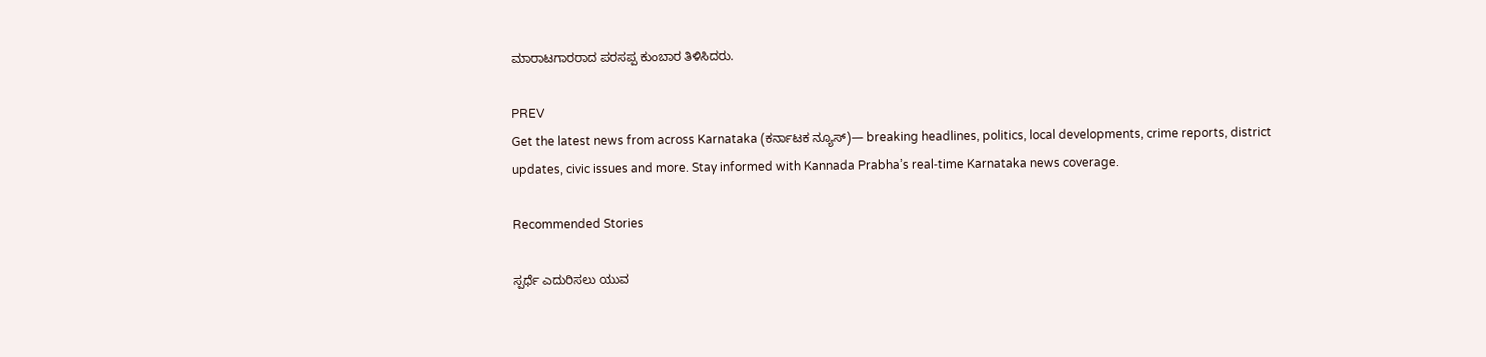ಮಾರಾಟಗಾರರಾದ ಪರಸಪ್ಪ ಕುಂಬಾರ ತಿಳಿಸಿದರು.

PREV
Get the latest news from across Karnataka (ಕರ್ನಾಟಕ ನ್ಯೂಸ್)— breaking headlines, politics, local developments, crime reports, district updates, civic issues and more. Stay informed with Kannada Prabha’s real‑time Karnataka news coverage.

Recommended Stories

ಸ್ಪರ್ಧೆ ಎದುರಿಸಲು ಯುವ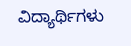ವಿದ್ಯಾರ್ಥಿಗಳು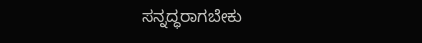ಸನ್ನದ್ಧರಾಗಬೇಕು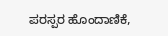ಪರಸ್ಪರ ಹೊಂದಾಣಿಕೆ,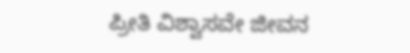ಪ್ರೀತಿ ವಿಶ್ವಾಸವೇ ಜೀವನ